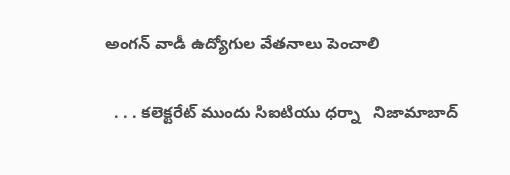అంగన్ వాడీ ఉద్యోగుల వేతనాలు పెంచాలి

  . . . కలెక్టరేట్ ముందు సిఐటియు ధర్నా   నిజామాబాద్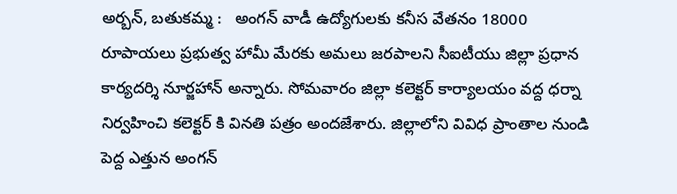అర్బన్, బతుకమ్మ :   అంగన్ వాడీ ఉద్యోగులకు కనీస వేతనం 18000 రూపాయలు ప్రభుత్వ హామీ మేరకు అమలు జరపాలని సీఐటీయు జిల్లా ప్రధాన కార్యదర్శి నూర్జహాన్ అన్నారు. సోమవారం జిల్లా కలెక్టర్ కార్యాలయం వద్ద ధర్నా నిర్వహించి కలెక్టర్ కి వినతి పత్రం అందజేశారు. జిల్లాలోని వివిధ ప్రాంతాల నుండి పెద్ద ఎత్తున అంగన్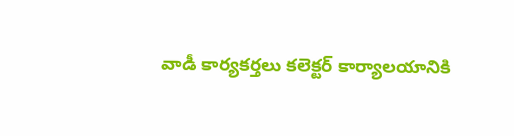వాడీ కార్యకర్తలు కలెక్టర్ కార్యాలయానికి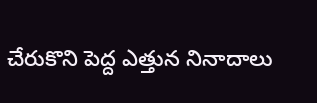చేరుకొని పెద్ద ఎత్తున నినాదాలు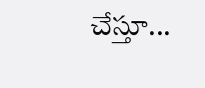చేస్తూ...